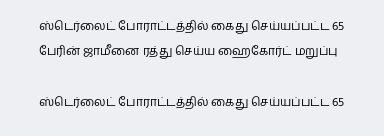ஸ்டெர்லைட் போராட்டத்தில் கைது செய்யப்பட்ட 65 பேரின் ஜாமீனை ரத்து செய்ய ஹைகோர்ட் மறுப்பு

ஸ்டெர்லைட் போராட்டத்தில் கைது செய்யப்பட்ட 65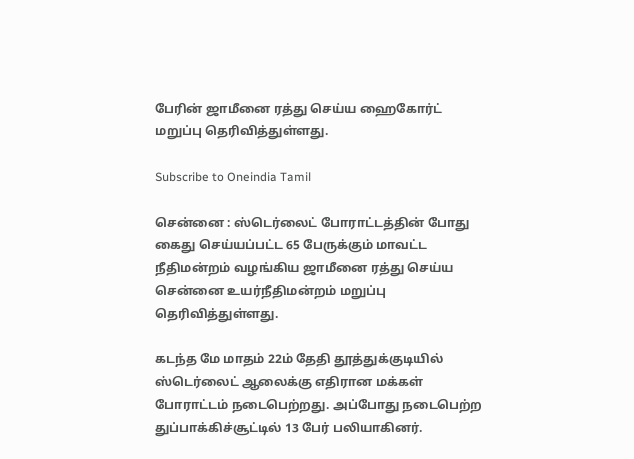பேரின் ஜாமீனை ரத்து செய்ய ஹைகோர்ட் மறுப்பு தெரிவித்துள்ளது.

Subscribe to Oneindia Tamil

சென்னை : ஸ்டெர்லைட் போராட்டத்தின் போது கைது செய்யப்பட்ட 65 பேருக்கும் மாவட்ட நீதிமன்றம் வழங்கிய ஜாமீனை ரத்து செய்ய சென்னை உயர்நீதிமன்றம் மறுப்பு தெரிவித்துள்ளது.

கடந்த மே மாதம் 22ம் தேதி தூத்துக்குடியில் ஸ்டெர்லைட் ஆலைக்கு எதிரான மக்கள் போராட்டம் நடைபெற்றது. அப்போது நடைபெற்ற துப்பாக்கிச்சூட்டில் 13 பேர் பலியாகினர்.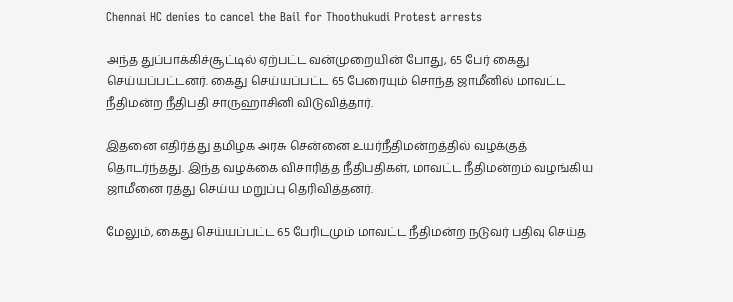Chennai HC denies to cancel the Bail for Thoothukudi Protest arrests

அந்த துப்பாக்கிச்சூட்டில் ஏற்பட்ட வன்முறையின் போது, 65 பேர் கைது செய்யப்பட்டனர். கைது செய்யப்பட்ட 65 பேரையும் சொந்த ஜாமீனில் மாவட்ட நீதிமன்ற நீதிபதி சாருஹாசினி விடுவித்தார்.

இதனை எதிர்த்து தமிழக அரசு சென்னை உயர்நீதிமன்றத்தில் வழக்குத் தொடர்ந்தது. இந்த வழக்கை விசாரித்த நீதிபதிகள், மாவட்ட நீதிமன்றம் வழங்கிய ஜாமீனை ரத்து செய்ய மறுப்பு தெரிவித்தனர்.

மேலும், கைது செய்யப்பட்ட 65 பேரிடமும் மாவட்ட நீதிமன்ற நடுவர் பதிவு செய்த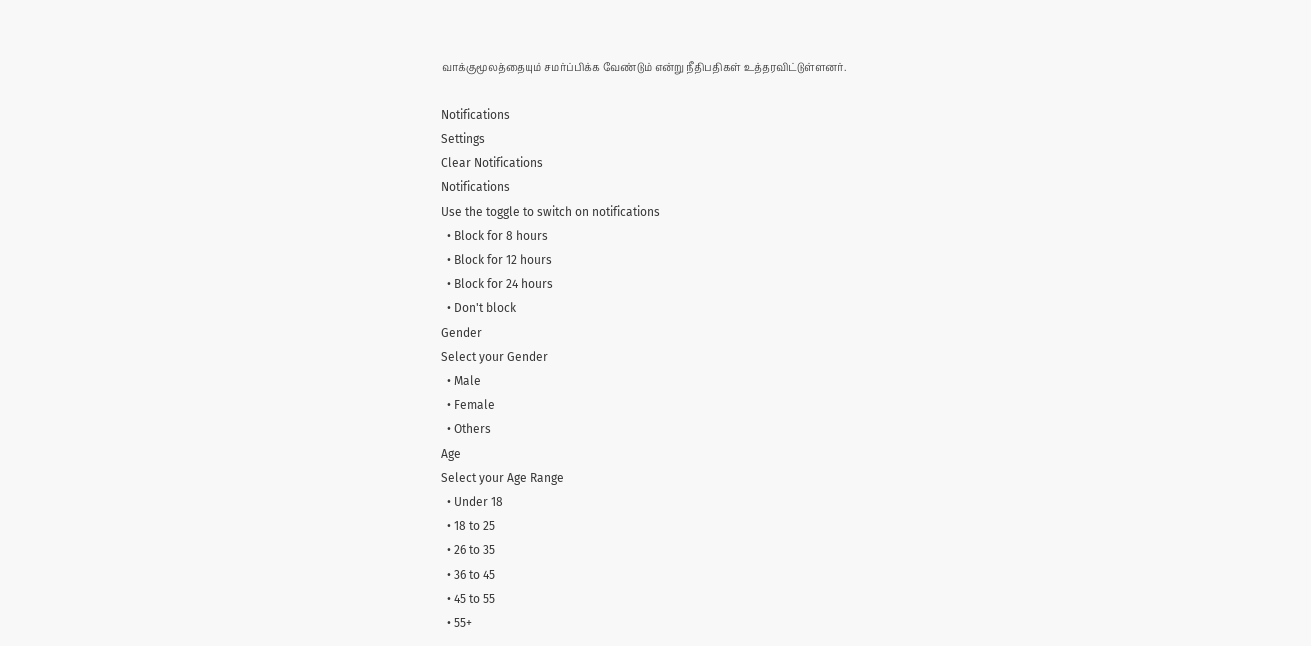வாக்குமூலத்தையும் சமர்ப்பிக்க வேண்டும் என்று நீதிபதிகள் உத்தரவிட்டுள்ளனர்.

Notifications
Settings
Clear Notifications
Notifications
Use the toggle to switch on notifications
  • Block for 8 hours
  • Block for 12 hours
  • Block for 24 hours
  • Don't block
Gender
Select your Gender
  • Male
  • Female
  • Others
Age
Select your Age Range
  • Under 18
  • 18 to 25
  • 26 to 35
  • 36 to 45
  • 45 to 55
  • 55+